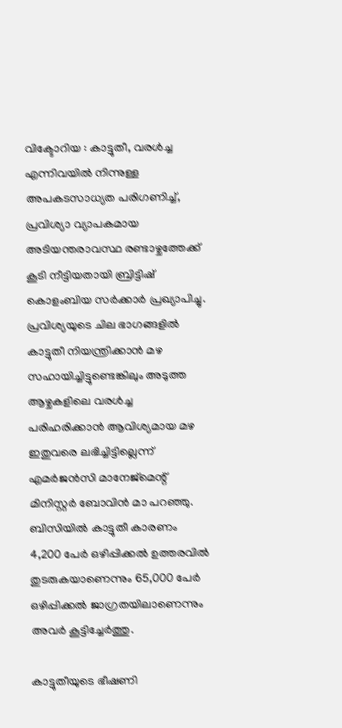വിക്ടോറിയ : കാട്ടുതീ, വരൾച്ച എന്നിവയിൽ നിന്നുള്ള അപകടസാധ്യത പരിഗണിച്ച്, പ്രവിശ്യാ വ്യാപകമായ അടിയന്തരാവസ്ഥ രണ്ടാഴ്ചത്തേക്ക് കൂടി നീട്ടിയതായി ബ്രിട്ടിഷ് കൊളംബിയ സർക്കാർ പ്രഖ്യാപിച്ചു.
പ്രവിശ്യയുടെ ചില ഭാഗങ്ങളിൽ കാട്ടുതീ നിയന്ത്രിക്കാൻ മഴ സഹായിച്ചിട്ടുണ്ടെങ്കിലും അടുത്ത ആഴ്ചകളിലെ വരൾച്ച പരിഹരിക്കാൻ ആവിശ്യമായ മഴ ഇതുവരെ ലഭിച്ചിട്ടില്ലെന്ന് എമർജൻസി മാനേജ്മെന്റ് മിനിസ്റ്റർ ബോവിൻ മാ പറഞ്ഞു. ബിസിയിൽ കാട്ടുതീ കാരണം 4,200 പേർ ഒഴിപ്പിക്കൽ ഉത്തരവിൽ തുടരുകയാണെന്നും 65,000 പേർ ഒഴിപ്പിക്കൽ ജാഗ്രതയിലാണെന്നും അവർ കൂട്ടിച്ചേർത്തു.

കാട്ടുതീയുടെ ഭീഷണി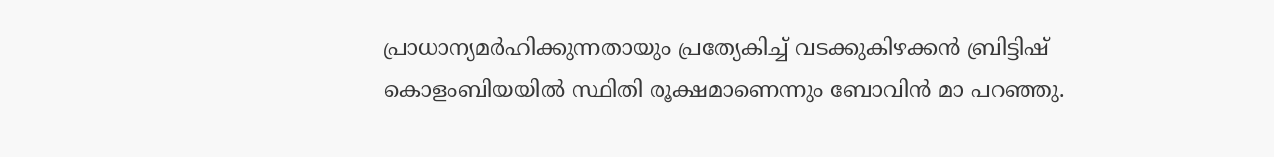പ്രാധാന്യമർഹിക്കുന്നതായും പ്രത്യേകിച്ച് വടക്കുകിഴക്കൻ ബ്രിട്ടിഷ് കൊളംബിയയിൽ സ്ഥിതി രൂക്ഷമാണെന്നും ബോവിൻ മാ പറഞ്ഞു.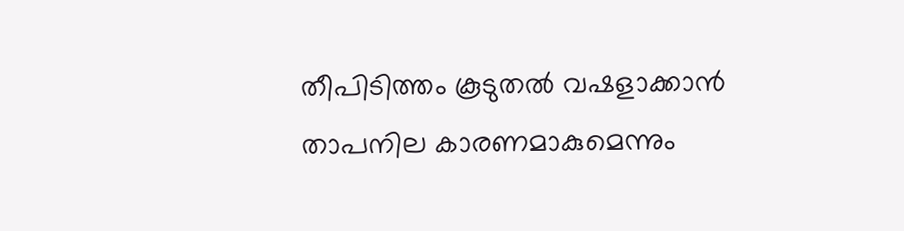തീപിടിത്തം കൂടുതൽ വഷളാക്കാൻ താപനില കാരണമാകുമെന്നും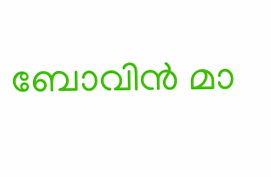ബോവിൻ മാ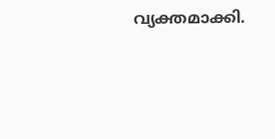വ്യക്തമാക്കി.